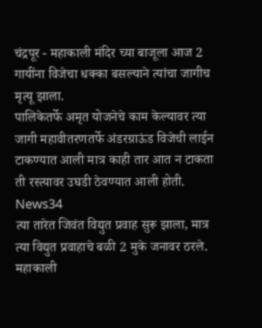चंद्रपूर - महाकाली मंदिर च्या बाजूला आज 2 गायींना विजेचा धक्का बसल्याने त्यांचा जागीच मृत्यू झाला.
पालिकेतर्फे अमृत योजनेचे काम केल्यावर त्या जागी महावीतरणतर्फे अंडरग्राऊंड विजेची लाईन टाकण्यात आली मात्र काही तार आत न टाकता ती रस्त्यावर उघडी ठेवण्यात आली होती. News34
त्या तारेत जिवंत विद्युत प्रवाह सुरू झाला, मात्र त्या विद्युत प्रवाहाचे बळी 2 मुके जनावर ठरले.
महाकाली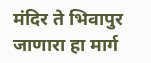मंदिर ते भिवापुर जाणारा हा मार्ग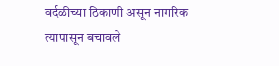वर्दळीच्या ठिकाणी असून नागरिक त्यापासून बचावले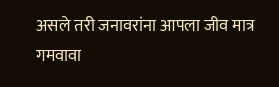असले तरी जनावरांना आपला जीव मात्र गमवावा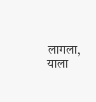लागला, याला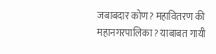जबाबदार कोण? महावितरण की महानगरपालिका? याबाबत गायी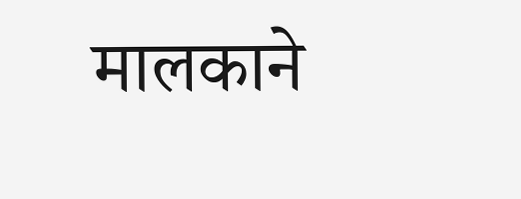मालकाने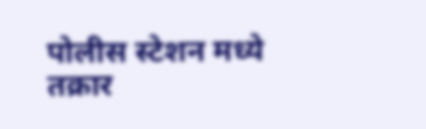पोलीस स्टेशन मध्ये तक्रार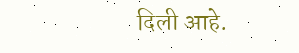दिली आहे.